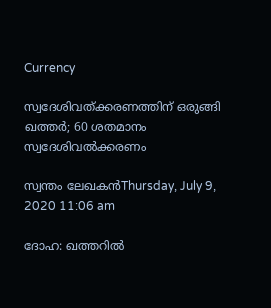Currency

സ്വദേശിവത്ക്കരണത്തിന് ഒരുങ്ങി ഖത്തര്‍; 60 ശതമാനം സ്വദേശിവല്‍ക്കരണം

സ്വന്തം ലേഖകന്‍Thursday, July 9, 2020 11:06 am

ദോഹ: ഖത്തറില്‍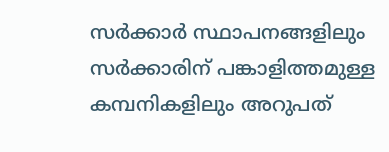സര്‍ക്കാര്‍ സ്ഥാപനങ്ങളിലും സര്‍ക്കാരിന് പങ്കാളിത്തമുള്ള കമ്പനികളിലും അറുപത്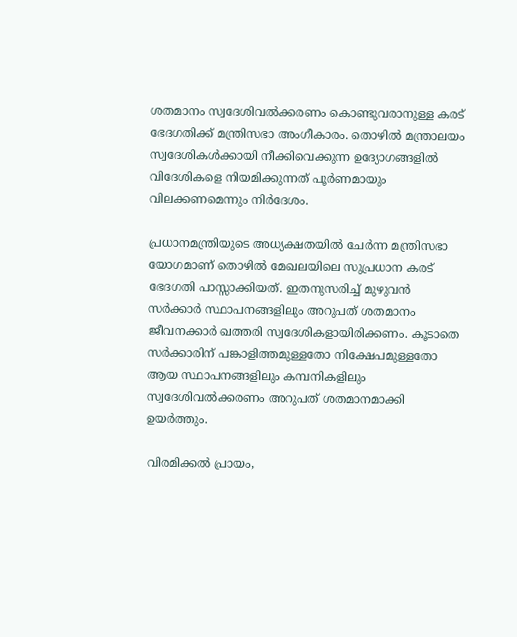ശതമാനം സ്വദേശിവല്‍ക്കരണം കൊണ്ടുവരാനുള്ള കരട് ഭേദഗതിക്ക് മന്ത്രിസഭാ അംഗീകാരം. തൊഴില്‍ മന്ത്രാലയം സ്വദേശികള്‍ക്കായി നീക്കിവെക്കുന്ന ഉദ്യോഗങ്ങളില്‍ വിദേശികളെ നിയമിക്കുന്നത് പൂര്‍ണമായും വിലക്കണമെന്നും നിര്‍ദേശം.

പ്രധാനമന്ത്രിയുടെ അധ്യക്ഷതയില്‍ ചേര്‍ന്ന മന്ത്രിസഭാ യോഗമാണ് തൊഴില്‍ മേഖലയിലെ സുപ്രധാന കരട് ഭേദഗതി പാസ്സാക്കിയത്. ഇതനുസരിച്ച് മുഴുവന്‍ സര്‍ക്കാര്‍ സ്ഥാപനങ്ങളിലും അറുപത് ശതമാനം ജീവനക്കാര്‍ ഖത്തരി സ്വദേശികളായിരിക്കണം. കൂടാതെ സര്‍ക്കാരിന് പങ്കാളിത്തമുള്ളതോ നിക്ഷേപമുള്ളതോ ആയ സ്ഥാപനങ്ങളിലും കമ്പനികളിലും സ്വദേശിവല്‍ക്കരണം അറുപത് ശതമാനമാക്കി ഉയര്‍ത്തും.

വിരമിക്കല്‍ പ്രായം,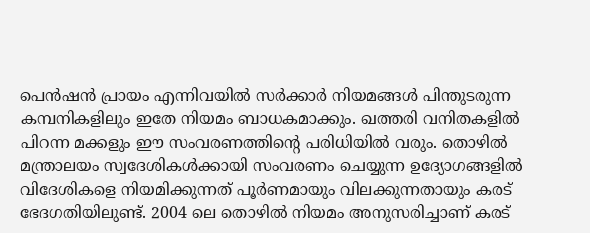പെന്‍ഷന്‍ പ്രായം എന്നിവയില്‍ സര്‍ക്കാര്‍ നിയമങ്ങള്‍ പിന്തുടരുന്ന കമ്പനികളിലും ഇതേ നിയമം ബാധകമാക്കും. ഖത്തരി വനിതകളില്‍ പിറന്ന മക്കളും ഈ സംവരണത്തിന്റെ പരിധിയില്‍ വരും. തൊഴില്‍ മന്ത്രാലയം സ്വദേശികള്‍ക്കായി സംവരണം ചെയ്യുന്ന ഉദ്യോഗങ്ങളില്‍ വിദേശികളെ നിയമിക്കുന്നത് പൂര്‍ണമായും വിലക്കുന്നതായും കരട് ഭേദഗതിയിലുണ്ട്. 2004 ലെ തൊഴില്‍ നിയമം അനുസരിച്ചാണ് കരട്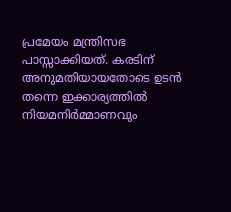പ്രമേയം മന്ത്രിസഭ പാസ്സാക്കിയത്. കരടിന് അനുമതിയായതോടെ ഉടന്‍ തന്നെ ഇക്കാര്യത്തില്‍ നിയമനിര്‍മ്മാണവും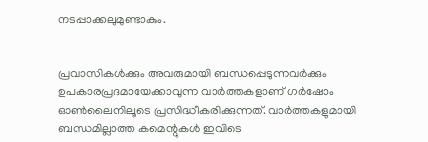നടപ്പാക്കലുമുണ്ടാകും.


പ്രവാസികൾക്കും അവരുമായി ബന്ധപ്പെടുന്നവർക്കും ഉപകാരപ്രദമായേക്കാവുന്ന വാർത്തകളാണ് ഗർഷോം ഓൺലൈനിലൂടെ പ്രസിദ്ധീകരിക്കുന്നത്. വാർത്തകളുമായി ബന്ധമില്ലാത്ത കമെന്റുകൾ ഇവിടെ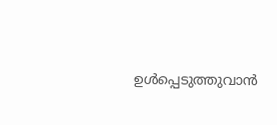ഉൾപ്പെടുത്തുവാൻ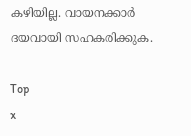കഴിയില്ല. വായനക്കാർ ദയവായി സഹകരിക്കുക.

Top
x